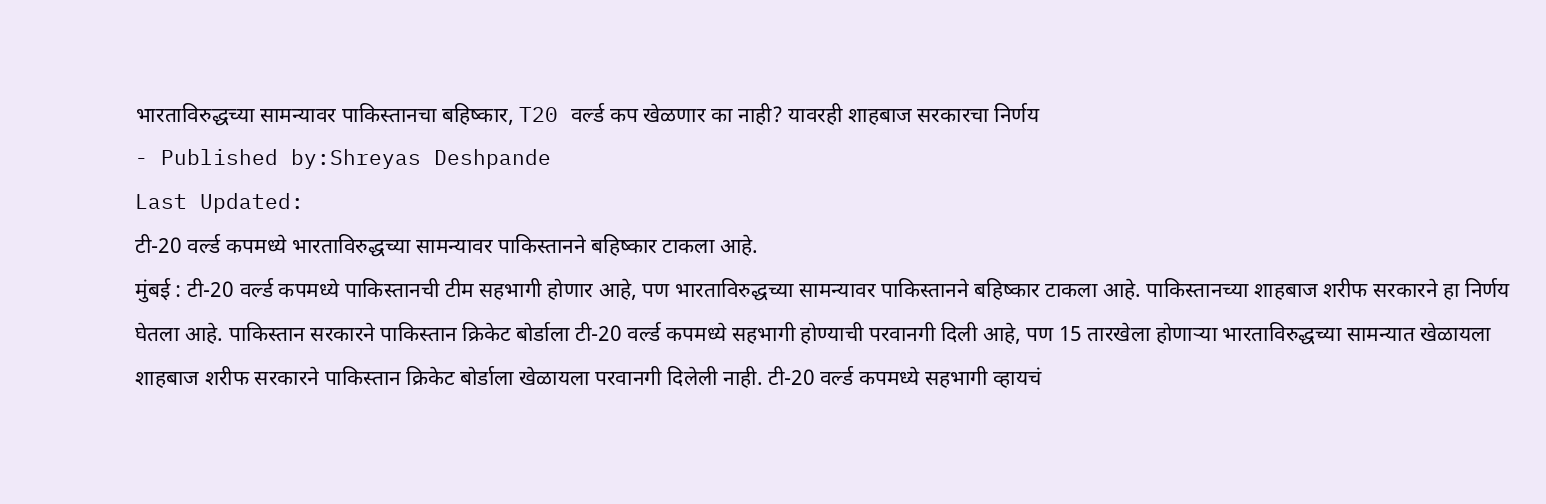भारताविरुद्धच्या सामन्यावर पाकिस्तानचा बहिष्कार, T20 वर्ल्ड कप खेळणार का नाही? यावरही शाहबाज सरकारचा निर्णय
- Published by:Shreyas Deshpande
Last Updated:
टी-20 वर्ल्ड कपमध्ये भारताविरुद्धच्या सामन्यावर पाकिस्तानने बहिष्कार टाकला आहे.
मुंबई : टी-20 वर्ल्ड कपमध्ये पाकिस्तानची टीम सहभागी होणार आहे, पण भारताविरुद्धच्या सामन्यावर पाकिस्तानने बहिष्कार टाकला आहे. पाकिस्तानच्या शाहबाज शरीफ सरकारने हा निर्णय घेतला आहे. पाकिस्तान सरकारने पाकिस्तान क्रिकेट बोर्डाला टी-20 वर्ल्ड कपमध्ये सहभागी होण्याची परवानगी दिली आहे, पण 15 तारखेला होणाऱ्या भारताविरुद्धच्या सामन्यात खेळायला शाहबाज शरीफ सरकारने पाकिस्तान क्रिकेट बोर्डाला खेळायला परवानगी दिलेली नाही. टी-20 वर्ल्ड कपमध्ये सहभागी व्हायचं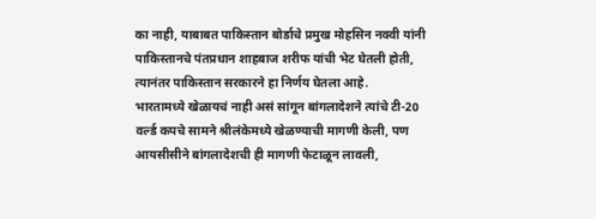का नाही, याबाबत पाकिस्तान बोर्डाचे प्रमुख मोहसिन नक्वी यांनी पाकिस्तानचे पंतप्रधान शाहबाज शरीफ यांची भेट घेतली होती, त्यानंतर पाकिस्तान सरकारने हा निर्णय घेतला आहे.
भारतामध्ये खेळायचं नाही असं सांगून बांगलादेशने त्यांचे टी-20 वर्ल्ड कपचे सामने श्रीलंकेमध्ये खेळण्याची मागणी केली, पण आयसीसीने बांगलादेशची ही मागणी फेटाळून लावली,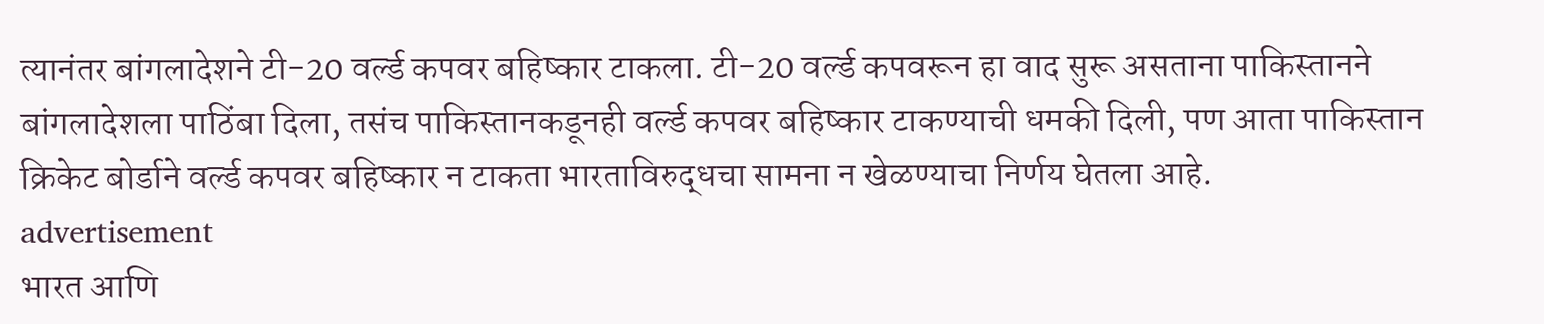त्यानंतर बांगलादेशने टी-20 वर्ल्ड कपवर बहिष्कार टाकला. टी-20 वर्ल्ड कपवरून हा वाद सुरू असताना पाकिस्तानने बांगलादेशला पाठिंबा दिला, तसंच पाकिस्तानकडूनही वर्ल्ड कपवर बहिष्कार टाकण्याची धमकी दिली, पण आता पाकिस्तान क्रिकेट बोर्डाने वर्ल्ड कपवर बहिष्कार न टाकता भारताविरुद्धचा सामना न खेळण्याचा निर्णय घेतला आहे.
advertisement
भारत आणि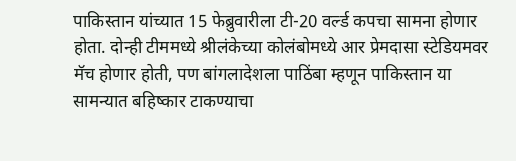पाकिस्तान यांच्यात 15 फेब्रुवारीला टी-20 वर्ल्ड कपचा सामना होणार होता. दोन्ही टीममध्ये श्रीलंकेच्या कोलंबोमध्ये आर प्रेमदासा स्टेडियमवर मॅच होणार होती, पण बांगलादेशला पाठिंबा म्हणून पाकिस्तान या सामन्यात बहिष्कार टाकण्याचा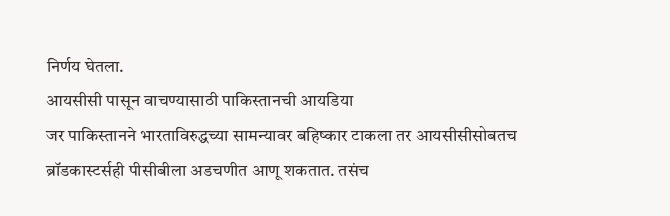निर्णय घेतला.
आयसीसी पासून वाचण्यासाठी पाकिस्तानची आयडिया
जर पाकिस्तानने भारताविरुद्धच्या सामन्यावर बहिष्कार टाकला तर आयसीसीसोबतच ब्रॉडकास्टर्सही पीसीबीला अडचणीत आणू शकतात. तसंच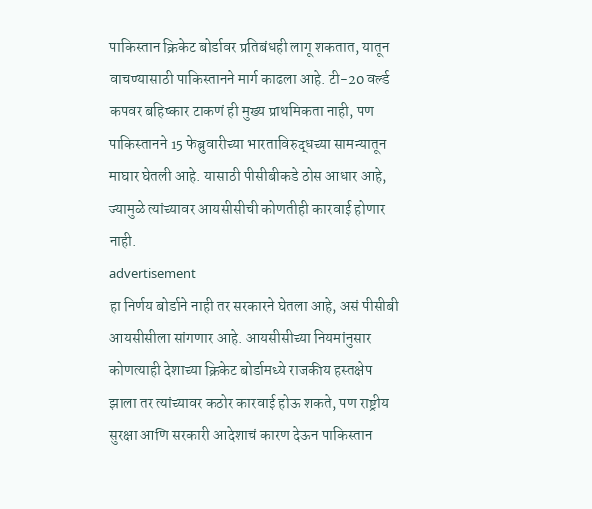पाकिस्तान क्रिकेट बोर्डावर प्रतिबंधही लागू शकतात, यातून वाचण्यासाठी पाकिस्तानने मार्ग काढला आहे. टी-20 वर्ल्ड कपवर बहिष्कार टाकणं ही मुख्य प्राथमिकता नाही, पण पाकिस्तानने 15 फेब्रुवारीच्या भारताविरुद्धच्या सामन्यातून माघार घेतली आहे. यासाठी पीसीबीकडे ठोस आधार आहे, ज्यामुळे त्यांच्यावर आयसीसीची कोणतीही कारवाई होणार नाही.
advertisement
हा निर्णय बोर्डाने नाही तर सरकारने घेतला आहे, असं पीसीबी आयसीसीला सांगणार आहे. आयसीसीच्या नियमांनुसार कोणत्याही देशाच्या क्रिकेट बोर्डामध्ये राजकीय हस्तक्षेप झाला तर त्यांच्यावर कठोर कारवाई होऊ शकते, पण राष्ट्रीय सुरक्षा आणि सरकारी आदेशाचं कारण देऊन पाकिस्तान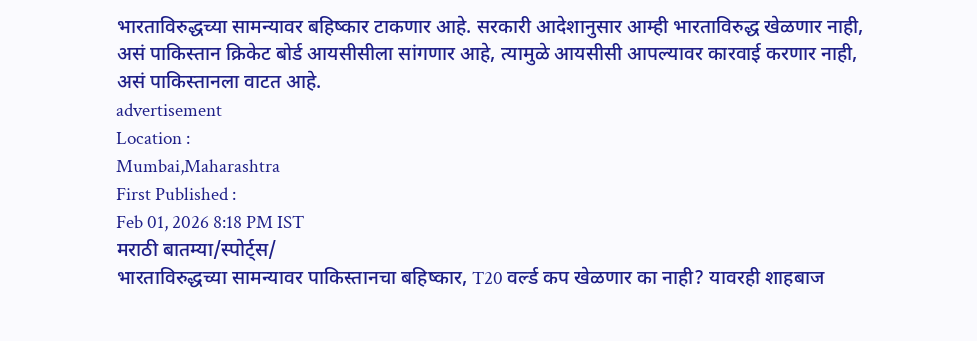भारताविरुद्धच्या सामन्यावर बहिष्कार टाकणार आहे. सरकारी आदेशानुसार आम्ही भारताविरुद्ध खेळणार नाही, असं पाकिस्तान क्रिकेट बोर्ड आयसीसीला सांगणार आहे, त्यामुळे आयसीसी आपल्यावर कारवाई करणार नाही, असं पाकिस्तानला वाटत आहे.
advertisement
Location :
Mumbai,Maharashtra
First Published :
Feb 01, 2026 8:18 PM IST
मराठी बातम्या/स्पोर्ट्स/
भारताविरुद्धच्या सामन्यावर पाकिस्तानचा बहिष्कार, T20 वर्ल्ड कप खेळणार का नाही? यावरही शाहबाज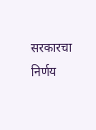सरकारचा निर्णय